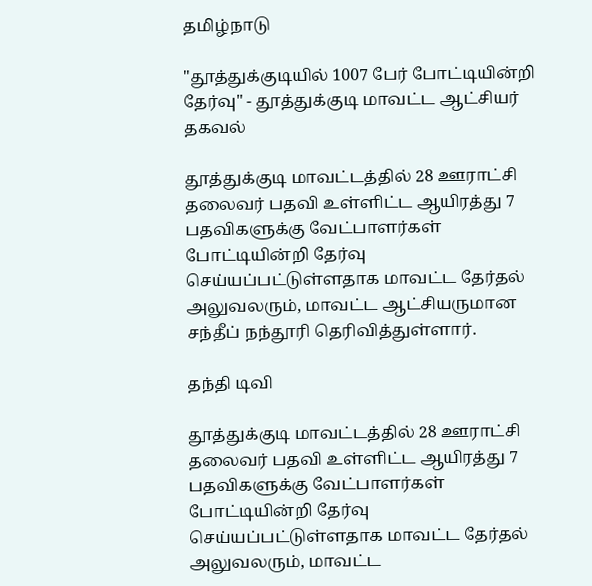தமிழ்நாடு

"தூத்துக்குடியில் 1007 பேர் போட்டியின்றி தேர்வு" - தூத்துக்குடி மாவட்ட ஆட்சியர் தகவல்

தூத்துக்குடி மாவட்டத்தில் 28 ஊராட்சி தலைவர் பதவி உள்ளிட்ட ஆயிரத்து 7 பதவிகளுக்கு வேட்பாளர்கள் போட்டியின்றி தேர்வு செய்யப்பட்டுள்ளதாக மாவட்ட தேர்தல் அலுவலரும், மாவட்ட ஆட்சியருமான சந்தீப் நந்தூரி தெரிவித்துள்ளார்.

தந்தி டிவி

தூத்துக்குடி மாவட்டத்தில் 28 ஊராட்சி தலைவர் பதவி உள்ளிட்ட ஆயிரத்து 7 பதவிகளுக்கு வேட்பாளர்கள் போட்டியின்றி தேர்வு செய்யப்பட்டுள்ளதாக மாவட்ட தேர்தல் அலுவலரும், மாவட்ட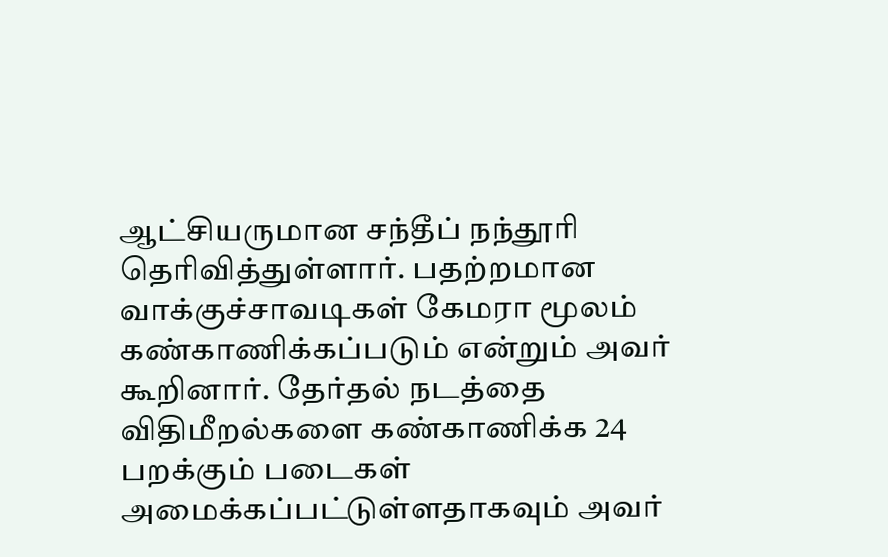ஆட்சியருமான சந்தீப் நந்தூரி தெரிவித்துள்ளார். பதற்றமான வாக்குச்சாவடிகள் கேமரா மூலம் கண்காணிக்கப்படும் என்றும் அவர் கூறினார். தேர்தல் நடத்தை விதிமீறல்களை கண்காணிக்க 24 பறக்கும் படைகள் அமைக்கப்பட்டுள்ளதாகவும் அவர்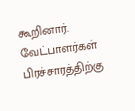கூறினார். வேட்பாளர்கள் பிரச்சாரத்திற்கு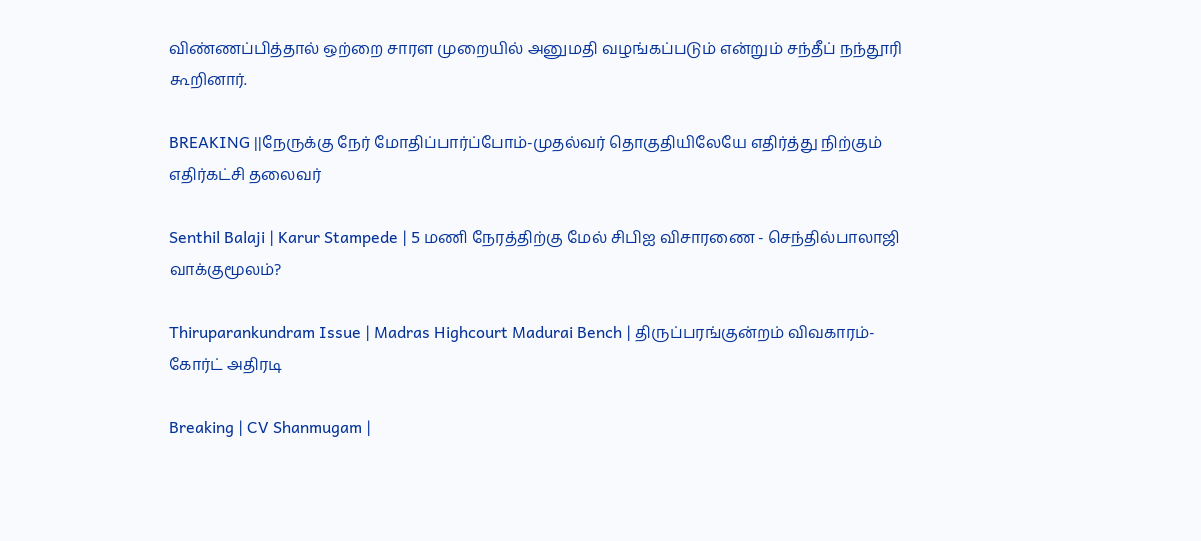விண்ணப்பித்தால் ஒற்றை சாரள முறையில் அனுமதி வழங்கப்படும் என்றும் சந்தீப் நந்தூரி கூறினார்.

BREAKING ||நேருக்கு நேர் மோதிப்பார்ப்போம்-முதல்வர் தொகுதியிலேயே எதிர்த்து நிற்கும் எதிர்கட்சி தலைவர்

Senthil Balaji | Karur Stampede | 5 மணி நேரத்திற்கு மேல் சிபிஐ விசாரணை - செந்தில்பாலாஜி வாக்குமூலம்?

Thiruparankundram Issue | Madras Highcourt Madurai Bench | திருப்பரங்குன்றம் விவகாரம்- கோர்ட் அதிரடி

Breaking | CV Shanmugam |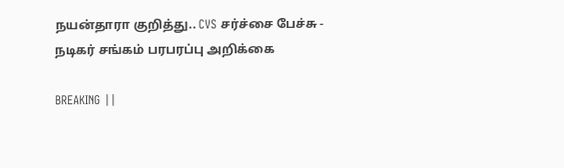நயன்தாரா குறித்து.. CVS சர்ச்சை பேச்சு - நடிகர் சங்கம் பரபரப்பு அறிக்கை

BREAKING ||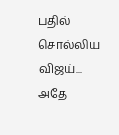பதில் சொல்லிய விஜய்... அதே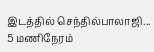இடத்தில் செந்தில்பாலாஜி... 5 மணிநேரம்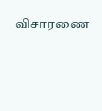விசாரணை